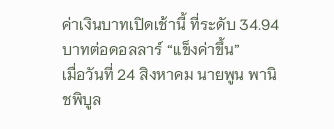ค่าเงินบาทเปิดเช้านี้ ที่ระดับ 34.94 บาทต่อดอลลาร์ “แข็งค่าขึ้น”
เมื่อวันที่ 24 สิงหาคม นายพูน พานิชพิบูล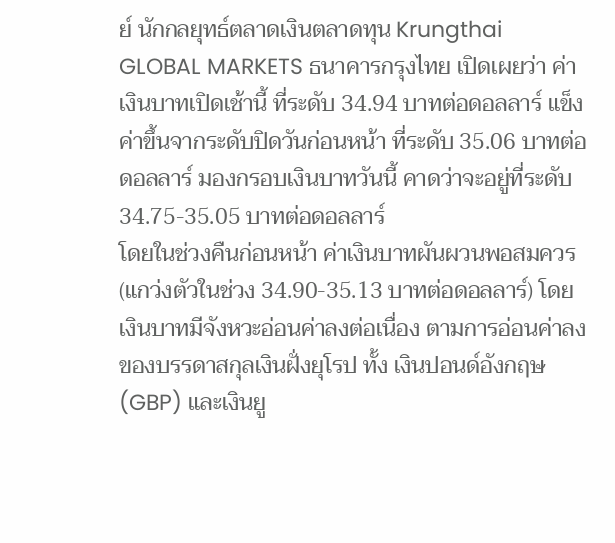ย์ นักกลยุทธ์ตลาดเงินตลาดทุน Krungthai GLOBAL MARKETS ธนาคารกรุงไทย เปิดเผยว่า ค่าเงินบาทเปิดเช้านี้ ที่ระดับ 34.94 บาทต่อดอลลาร์ แข็งค่าขึ้นจากระดับปิดวันก่อนหน้า ที่ระดับ 35.06 บาทต่อดอลลาร์ มองกรอบเงินบาทวันนี้ คาดว่าจะอยู่ที่ระดับ 34.75-35.05 บาทต่อดอลลาร์
โดยในช่วงคืนก่อนหน้า ค่าเงินบาทผันผวนพอสมควร (แกว่งตัวในช่วง 34.90-35.13 บาทต่อดอลลาร์) โดยเงินบาทมีจังหวะอ่อนค่าลงต่อเนื่อง ตามการอ่อนค่าลงของบรรดาสกุลเงินฝั่งยุโรป ทั้ง เงินปอนด์อังกฤษ (GBP) และเงินยู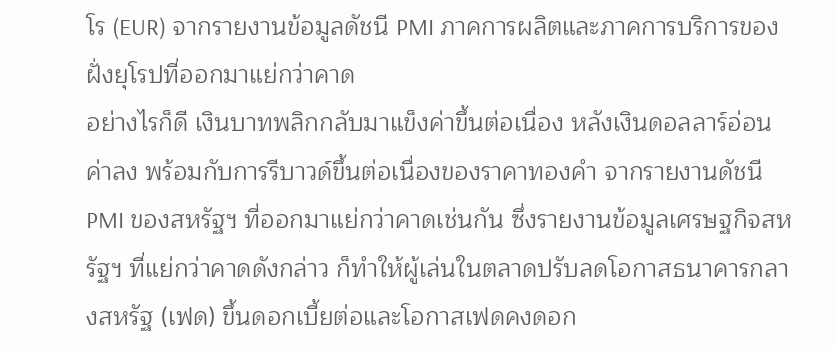โร (EUR) จากรายงานข้อมูลดัชนี PMI ภาคการผลิตและภาคการบริการของฝั่งยุโรปที่ออกมาแย่กว่าคาด
อย่างไรก็ดี เงินบาทพลิกกลับมาแข็งค่าขึ้นต่อเนื่อง หลังเงินดอลลาร์อ่อนค่าลง พร้อมกับการรีบาวด์ขึ้นต่อเนื่องของราคาทองคำ จากรายงานดัชนี PMI ของสหรัฐฯ ที่ออกมาแย่กว่าคาดเช่นกัน ซึ่งรายงานข้อมูลเศรษฐกิจสหรัฐฯ ที่แย่กว่าคาดดังกล่าว ก็ทำให้ผู้เล่นในตลาดปรับลดโอกาสธนาคารกลางสหรัฐ (เฟด) ขึ้นดอกเบี้ยต่อและโอกาสเฟดคงดอก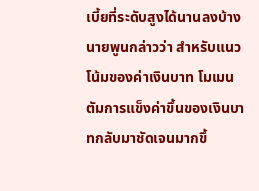เบี้ยที่ระดับสูงได้นานลงบ้าง
นายพูนกล่าวว่า สำหรับแนวโน้มของค่าเงินบาท โมเมนตัมการแข็งค่าขึ้นของเงินบาทกลับมาชัดเจนมากขึ้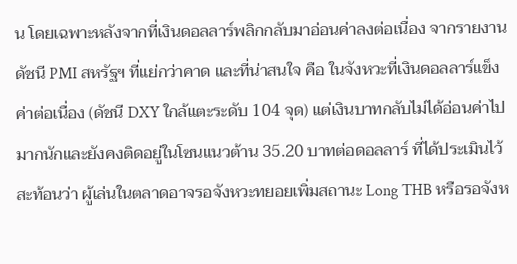น โดยเฉพาะหลังจากที่เงินดอลลาร์พลิกกลับมาอ่อนค่าลงต่อเนื่อง จากรายงานดัชนี PMI สหรัฐฯ ที่แย่กว่าคาด และที่น่าสนใจ คือ ในจังหวะที่เงินดอลลาร์แข็งค่าต่อเนื่อง (ดัชนี DXY ใกล้แตะระดับ 104 จุด) แต่เงินบาทกลับไม่ได้อ่อนค่าไปมากนักและยังคงติดอยู่ในโซนแนวต้าน 35.20 บาทต่อดอลลาร์ ที่ได้ประเมินไว้ สะท้อนว่า ผู้เล่นในตลาดอาจรอจังหวะทยอยเพิ่มสถานะ Long THB หรือรอจังห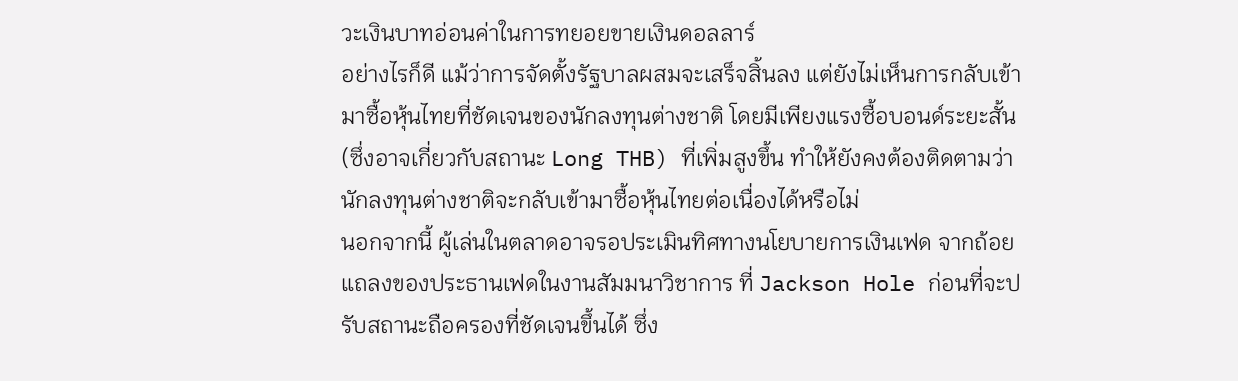วะเงินบาทอ่อนค่าในการทยอยขายเงินดอลลาร์
อย่างไรก็ดี แม้ว่าการจัดตั้งรัฐบาลผสมจะเสร็จสิ้นลง แต่ยังไม่เห็นการกลับเข้ามาซื้อหุ้นไทยที่ชัดเจนของนักลงทุนต่างชาติ โดยมีเพียงแรงซื้อบอนด์ระยะสั้น (ซึ่งอาจเกี่ยวกับสถานะ Long THB) ที่เพิ่มสูงขึ้น ทำให้ยังคงต้องติดตามว่า นักลงทุนต่างชาติจะกลับเข้ามาซื้อหุ้นไทยต่อเนื่องได้หรือไม่
นอกจากนี้ ผู้เล่นในตลาดอาจรอประเมินทิศทางนโยบายการเงินเฟด จากถ้อยแถลงของประธานเฟดในงานสัมมนาวิชาการ ที่ Jackson Hole ก่อนที่จะปรับสถานะถือครองที่ชัดเจนขึ้นได้ ซึ่ง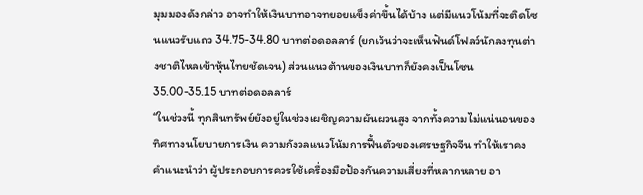มุมมองดังกล่าว อาจทำให้เงินบาทอาจทยอยแข็งค่าขึ้นได้บ้าง แต่มีแนวโน้มที่จะติดโซนแนวรับแถว 34.75-34.80 บาทต่อดอลลาร์ (ยกเว้นว่าจะเห็นฟันด์โฟลว์นักลงทุนต่างชาติไหลเข้าหุ้นไทยชัดเจน) ส่วนแนวต้านของเงินบาทก็ยังคงเป็นโซน 35.00-35.15 บาทต่อดอลลาร์
“ในช่วงนี้ ทุกสินทรัพย์ยังอยู่ในช่วงเผชิญความผันผวนสูง จากทั้งความไม่แน่นอนของทิศทางนโยบายการเงิน ความกังวลแนวโน้มการฟื้นตัวของเศรษฐกิจจีน ทำให้เราคงคำแนะนำว่า ผู้ประกอบการควรใช้เครื่องมือป้องกันความเสี่ยงที่หลากหลาย อา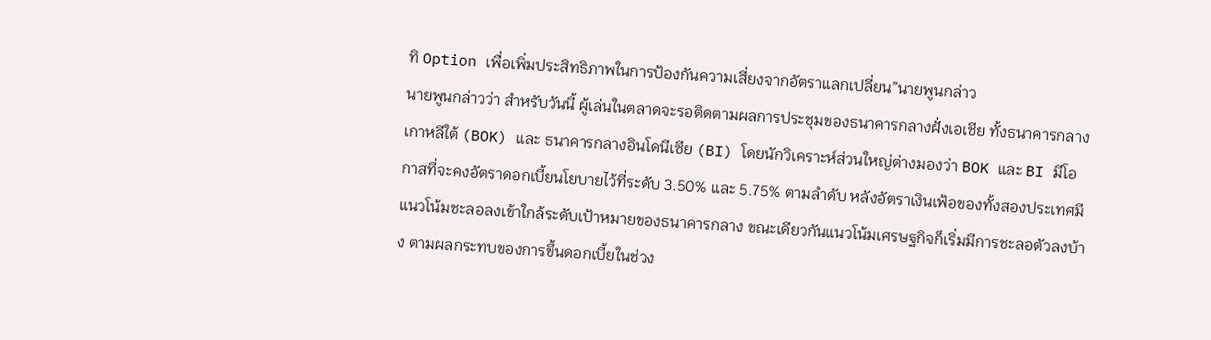ทิ Option เพื่อเพิ่มประสิทธิภาพในการป้องกันความเสี่ยงจากอัตราแลกเปลี่ยน”นายพูนกล่าว
นายพูนกล่าวว่า สำหรับวันนี้ ผู้เล่นในตลาดจะรอติดตามผลการประชุมของธนาคารกลางฝั่งเอเชีย ทั้งธนาคารกลางเกาหลีใต้ (BOK) และ ธนาคารกลางอินโดนีเซีย (BI) โดยนักวิเคราะห์ส่วนใหญ่ต่างมองว่า BOK และ BI มีโอกาสที่จะคงอัตราดอกเบี้ยนโยบายไว้ที่ระดับ 3.50% และ 5.75% ตามลำดับ หลังอัตราเงินเฟ้อของทั้งสองประเทศมีแนวโน้มชะลอลงเข้าใกล้ระดับเป้าหมายของธนาคารกลาง ขณะเดียวกันแนวโน้มเศรษฐกิจก็เริ่มมีการชะลอตัวลงบ้าง ตามผลกระทบของการขึ้นดอกเบี้ยในช่วง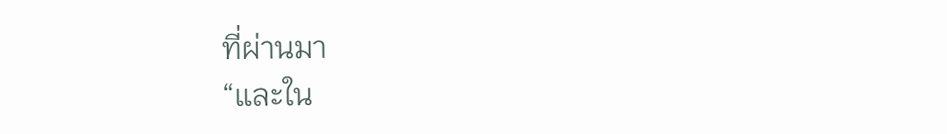ที่ผ่านมา
“และใน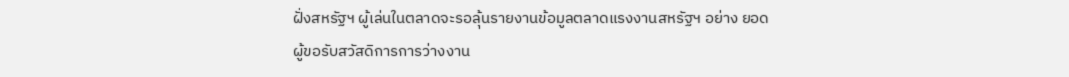ฝั่งสหรัฐฯ ผู้เล่นในตลาดจะรอลุ้นรายงานข้อมูลตลาดแรงงานสหรัฐฯ อย่าง ยอดผู้ขอรับสวัสดิการการว่างงาน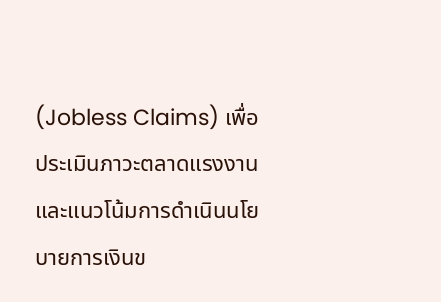(Jobless Claims) เพื่อประเมินภาวะตลาดแรงงานและแนวโน้มการดำเนินนโยบายการเงินข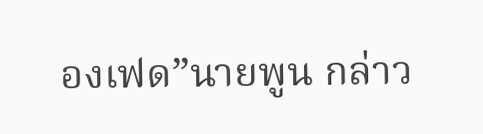องเฟด”นายพูน กล่าว